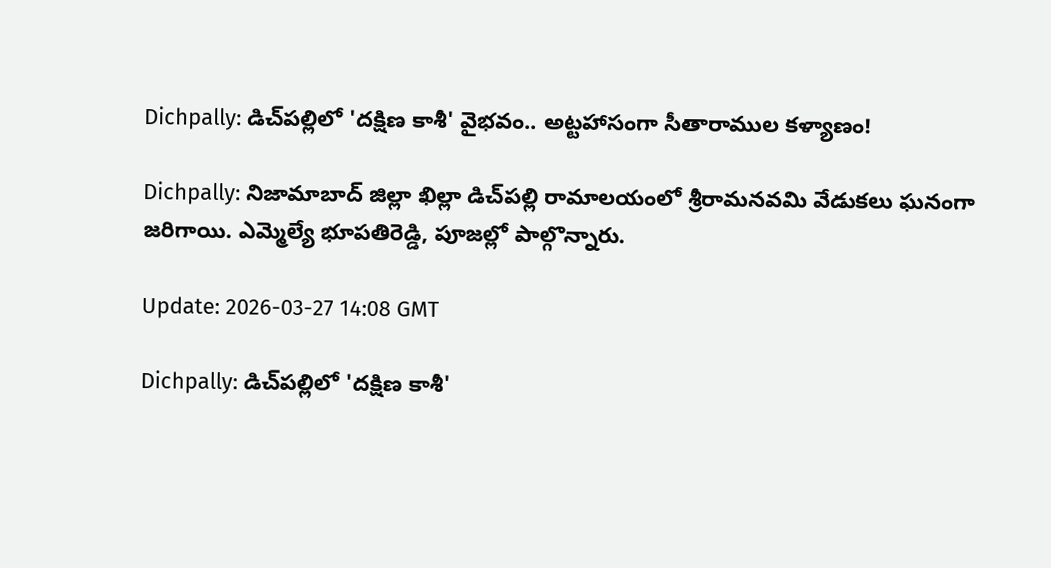Dichpally: డిచ్‌పల్లిలో 'దక్షిణ కాశీ' వైభవం.. అట్టహాసంగా సీతారాముల కళ్యాణం!

Dichpally: నిజామాబాద్ జిల్లా ఖిల్లా డిచ్‌పల్లి రామాలయంలో శ్రీరామనవమి వేడుకలు ఘనంగా జరిగాయి. ఎమ్మెల్యే భూపతిరెడ్డి, పూజల్లో పాల్గొన్నారు.

Update: 2026-03-27 14:08 GMT

Dichpally: డిచ్‌పల్లిలో 'దక్షిణ కాశీ'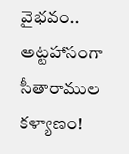వైభవం.. అట్టహాసంగా సీతారాముల కళ్యాణం!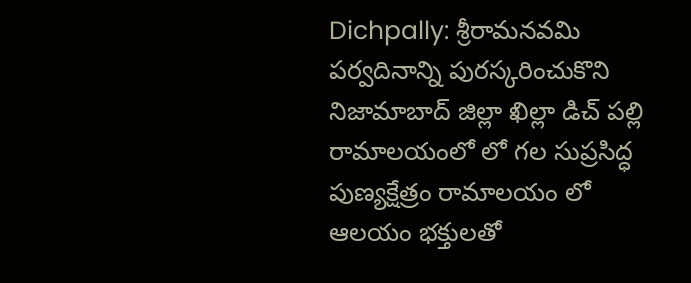Dichpally: శ్రీరామనవమి పర్వదినాన్ని పురస్కరించుకొని నిజామాబాద్ జిల్లా ఖిల్లా డిచ్ పల్లి రామాలయంలో లో గల సుప్రసిద్ధ పుణ్యక్షేత్రం రామాలయం లో ఆలయం భక్తులతో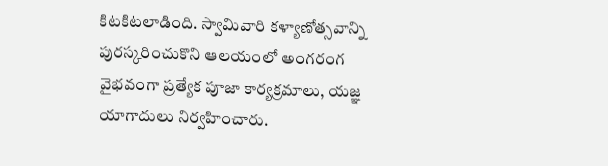కిటకిటలాడింది. స్వామివారి కళ్యాణోత్సవాన్ని పురస్కరించుకొని ఆలయంలో అంగరంగ వైభవంగా ప్రత్యేక పూజా కార్యక్రమాలు, యజ్ఞ యాగాదులు నిర్వహించారు.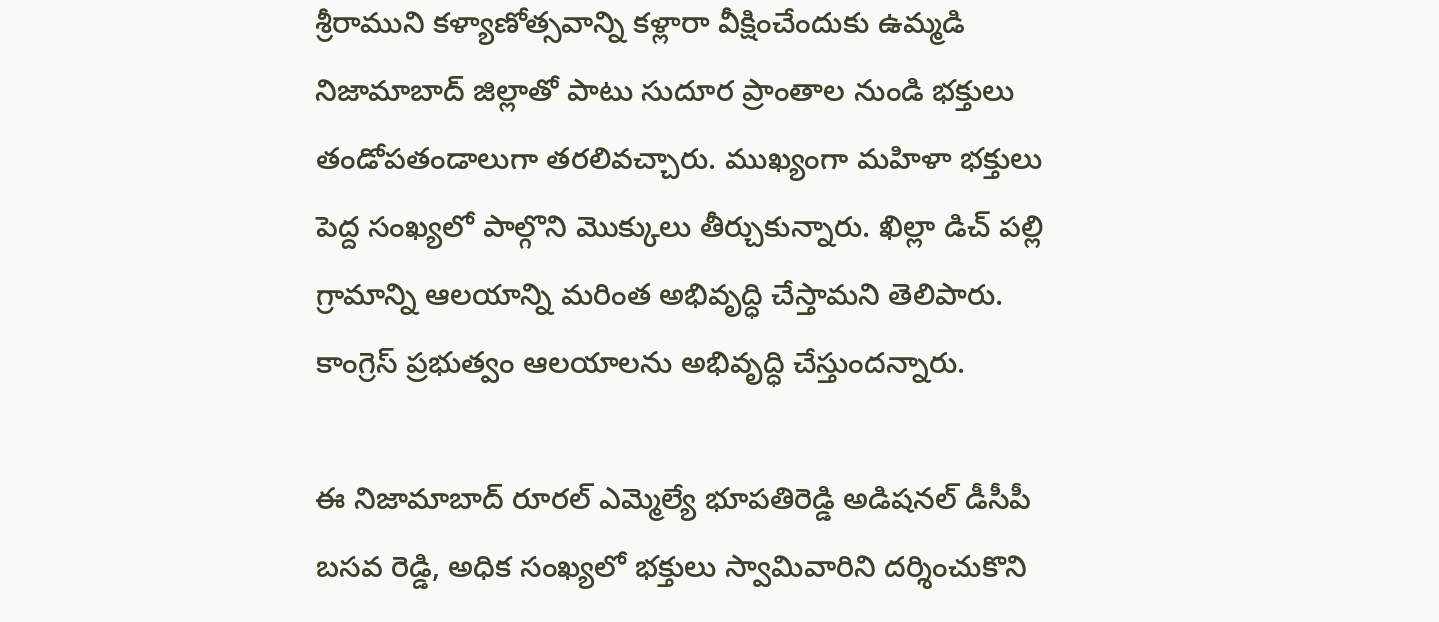శ్రీరాముని కళ్యాణోత్సవాన్ని కళ్లారా వీక్షించేందుకు ఉమ్మడి నిజామాబాద్ జిల్లాతో పాటు సుదూర ప్రాంతాల నుండి భక్తులు తండోపతండాలుగా తరలివచ్చారు. ముఖ్యంగా మహిళా భక్తులు పెద్ద సంఖ్యలో పాల్గొని మొక్కులు తీర్చుకున్నారు. ఖిల్లా డిచ్ పల్లి గ్రామాన్ని ఆలయాన్ని మరింత అభివృద్ధి చేస్తామని తెలిపారు. కాంగ్రెస్ ప్రభుత్వం ఆలయాలను అభివృద్ధి చేస్తుందన్నారు.

ఈ నిజామాబాద్ రూరల్ ఎమ్మెల్యే భూపతిరెడ్డి అడిషనల్ డీసీపీ బసవ రెడ్డి, అధిక సంఖ్యలో భక్తులు స్వామివారిని దర్శించుకొని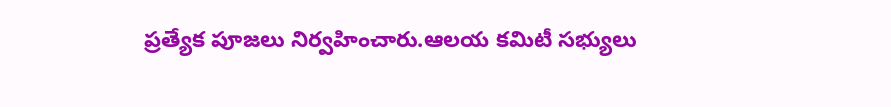ప్రత్యేక పూజలు నిర్వహించారు.ఆలయ కమిటీ సభ్యులు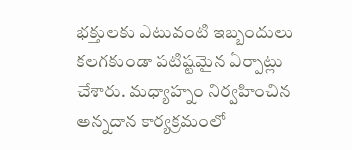భక్తులకు ఎటువంటి ఇబ్బందులు కలగకుండా పటిష్టమైన ఏర్పాట్లు చేశారు. మధ్యాహ్నం నిర్వహించిన అన్నదాన కార్యక్రమంలో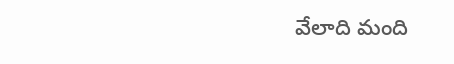వేలాది మంది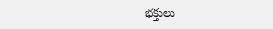భక్తులు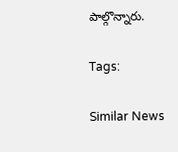పాల్గొన్నారు.

Tags:

Similar News